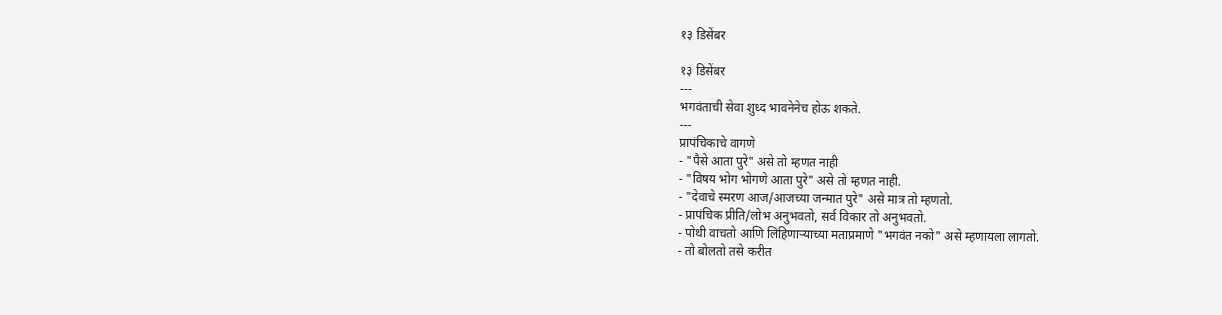१३ डिसेंबर

१३ डिसेंबर
---
भगवंताची सेवा शुध्द भावनेनेच होऊ शकते.
---
प्रापंचिकाचे वागणे
- "पैसे आता पुरे" असे तो म्हणत नाही
- "विषय भोग भोगणे आता पुरे" असे तो म्हणत नाही.
- "देवाचे स्मरण आज/आजच्या जन्मात पुरे" असे मात्र तो म्हणतो.
- प्रापंचिक प्रीति/लोभ अनुभवतो, सर्व विकार तो अनुभवतो.
- पोथी वाचतो आणि लिहिणार्‍याच्या मताप्रमाणे "भगवंत नको" असे म्हणायला लागतो.
- तो बोलतो तसे करीत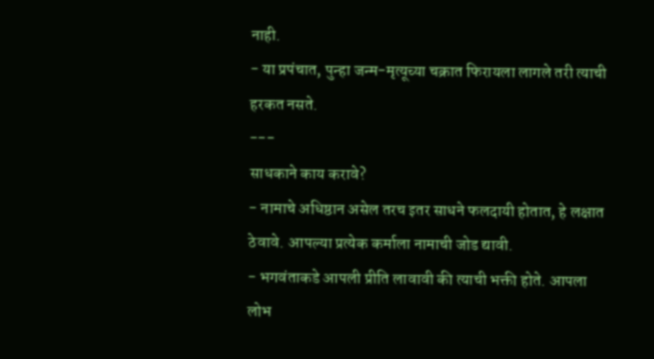नाही.
- या प्रपंचात, पुन्हा जन्म-मृत्यूच्या चक्रात फिरायला लागले तरी त्याची हरकत नसते.
---
साधकाने काय करावे?
- नामाचे अधिष्ठान असेल तरच इतर साधने फलदायी होतात, हे लक्षात ठेवावे. आपल्या प्रत्येक कर्माला नामाची जोड द्यावी.
- भगवंताकडे आपली प्रीति लावावी की त्याची भक्ती होते. आपला लोभ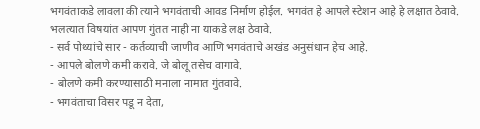भगवंताकडे लावला की त्याने भगवंताची आवड निर्माण होईल. भगवंत हे आपले स्टेशन आहे हे लक्षात ठेवावे. भलत्यात विषयांत आपण गुंतत नाही ना याकडे लक्ष ठेवावे.
- सर्व पोथ्यांचे सार - कर्तव्याची जाणीव आणि भगवंताचे अखंड अनुसंधान हेच आहे.
- आपले बोलणे कमी करावे. जे बोलू तसेच वागावे.
- बोलणे कमी करण्यासाठी मनाला नामात गुंतवावे.
- भगवंताचा विसर पडू न देता,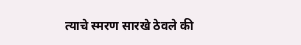त्याचे स्मरण सारखे ठेवले की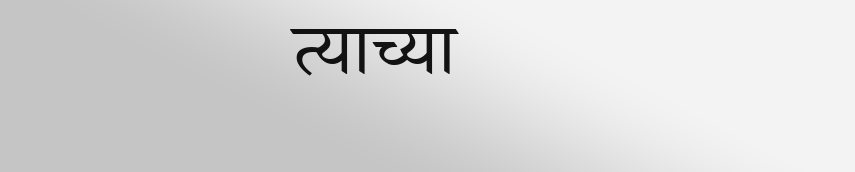त्याच्या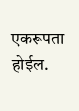एकरूपता होईल.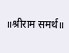॥श्रीराम समर्थ॥